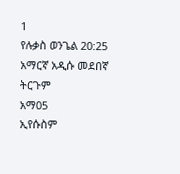1
የሉቃስ ወንጌል 20:25
አማርኛ አዲሱ መደበኛ ትርጉም
አማ05
ኢየሱስም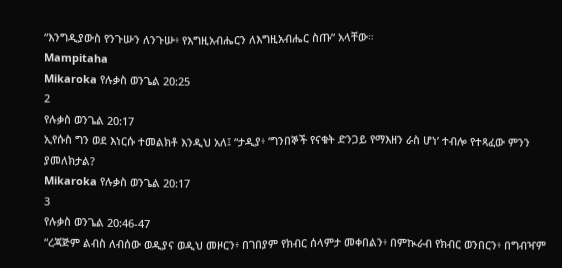“እንግዲያውስ የንጉሡን ለንጉሡ፥ የእግዚአብሔርን ለእግዚአብሔር ስጡ” አላቸው።
Mampitaha
Mikaroka የሉቃስ ወንጌል 20:25
2
የሉቃስ ወንጌል 20:17
ኢየሱስ ግን ወደ እነርሱ ተመልክቶ እንዲህ አለ፤ “ታዲያ፥ ‘ግንበኞች የናቁት ድንጋይ የማእዘን ራስ ሆነ’ ተብሎ የተጻፈው ምንን ያመለክታል?
Mikaroka የሉቃስ ወንጌል 20:17
3
የሉቃስ ወንጌል 20:46-47
“ረጃጅም ልብስ ለብሰው ወዲያና ወዲህ መዞርን፥ በገበያም የክብር ሰላምታ መቀበልን፥ በምኲራብ የክብር ወንበርን፥ በግብዣም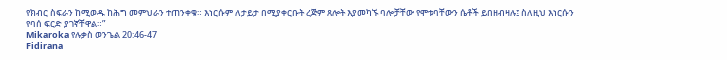የክብር ስፍራን ከሚወዱ ከሕግ መምህራን ተጠንቀቁ። እነርሱም ለታይታ በሚያቀርቡት ረጅም ጸሎት እያመካኙ ባሎቻቸው የሞቱባቸውን ሴቶች ይበዘብዛሉ፤ ስለዚህ እነርሱን የባሰ ፍርድ ያገኛቸዋል።”
Mikaroka የሉቃስ ወንጌል 20:46-47
Fidirana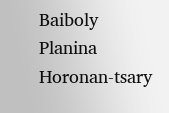Baiboly
Planina
Horonan-tsary